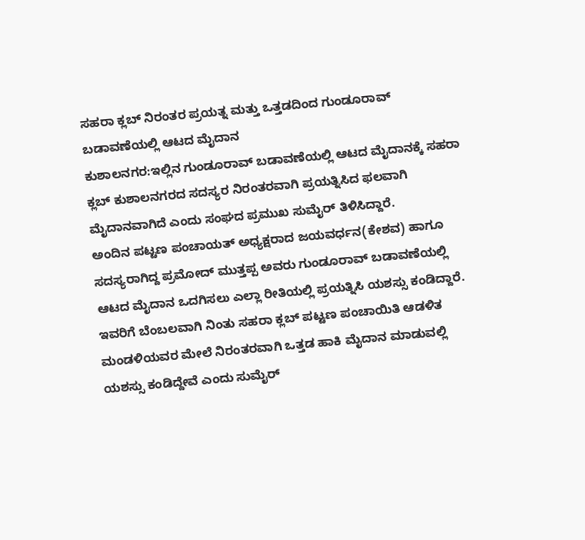ಸಹರಾ ಕ್ಲಬ್ ನಿರಂತರ ಪ್ರಯತ್ನ ಮತ್ತು ಒತ್ತಡದಿಂದ ಗುಂಡೂರಾವ್ ಬಡಾವಣೆಯಲ್ಲಿ ಆಟದ ಮೈದಾನ
ಕುಶಾಲನಗರ:ಇಲ್ಲಿನ ಗುಂಡೂರಾವ್ ಬಡಾವಣೆಯಲ್ಲಿ ಆಟದ ಮೈದಾನಕ್ಕೆ ಸಹರಾ ಕ್ಲಬ್ ಕುಶಾಲನಗರದ ಸದಸ್ಯರ ನಿರಂತರವಾಗಿ ಪ್ರಯತ್ನಿಸಿದ ಫಲವಾಗಿ ಮೈದಾನವಾಗಿದೆ ಎಂದು ಸಂಘದ ಪ್ರಮುಖ ಸುಮೈರ್ ತಿಳಿಸಿದ್ದಾರೆ.
ಅಂದಿನ ಪಟ್ಟಣ ಪಂಚಾಯತ್ ಅಧ್ಯಕ್ಷರಾದ ಜಯವರ್ಧನ(ಕೇಶವ) ಹಾಗೂ ಸದಸ್ಯರಾಗಿದ್ದ ಪ್ರಮೋದ್ ಮುತ್ತಪ್ಪ ಅವರು ಗುಂಡೂರಾವ್ ಬಡಾವಣೆಯಲ್ಲಿ ಆಟದ ಮೈದಾನ ಒದಗಿಸಲು ಎಲ್ಲಾ ರೀತಿಯಲ್ಲಿ ಪ್ರಯತ್ನಿಸಿ ಯಶಸ್ಸು ಕಂಡಿದ್ದಾರೆ. ಇವರಿಗೆ ಬೆಂಬಲವಾಗಿ ನಿಂತು ಸಹರಾ ಕ್ಲಬ್ ಪಟ್ಟಣ ಪಂಚಾಯಿತಿ ಆಡಳಿತ ಮಂಡಳಿಯವರ ಮೇಲೆ ನಿರಂತರವಾಗಿ ಒತ್ತಡ ಹಾಕಿ ಮೈದಾನ ಮಾಡುವಲ್ಲಿ ಯಶಸ್ಸು ಕಂಡಿದ್ದೇವೆ ಎಂದು ಸುಮೈರ್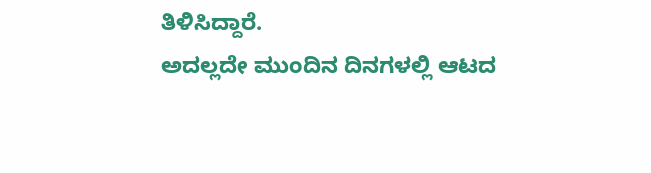ತಿಳಿಸಿದ್ದಾರೆ.
ಅದಲ್ಲದೇ ಮುಂದಿನ ದಿನಗಳಲ್ಲಿ ಆಟದ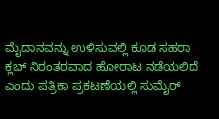ಮೈದಾನವನ್ನು ಉಳಿಸುವಲ್ಲಿ ಕೂಡ ಸಹರಾ ಕ್ಲಬ್ ನಿರಂತರವಾದ ಹೋರಾಟ ನಡೆಯಲಿದೆ ಎಂದು ಪತ್ರಿಕಾ ಪ್ರಕಟಣೆಯಲ್ಲಿ ಸುಮೈರ್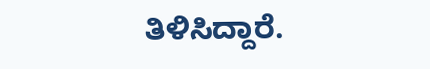ತಿಳಿಸಿದ್ದಾರೆ.